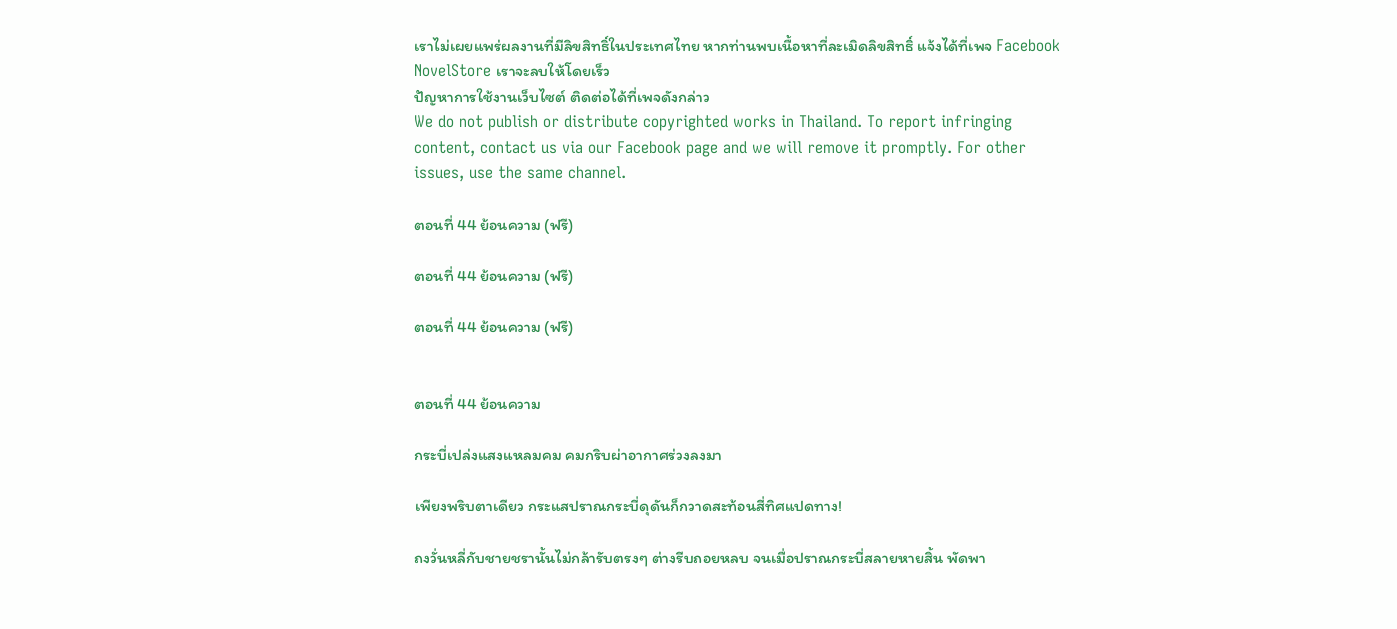เราไม่เผยแพร่ผลงานที่มีลิขสิทธิ์ในประเทศไทย หากท่านพบเนื้อหาที่ละเมิดลิขสิทธิ์ แจ้งได้ที่เพจ Facebook NovelStore เราจะลบให้โดยเร็ว
ปัญหาการใช้งานเว็บไซต์ ติดต่อได้ที่เพจดังกล่าว
We do not publish or distribute copyrighted works in Thailand. To report infringing content, contact us via our Facebook page and we will remove it promptly. For other issues, use the same channel.

ตอนที่ 44 ย้อนความ (ฟรี)

ตอนที่ 44 ย้อนความ (ฟรี)

ตอนที่ 44 ย้อนความ (ฟรี)


ตอนที่ 44 ย้อนความ

กระบี่เปล่งแสงแหลมคม คมกริบผ่าอากาศร่วงลงมา

เพียงพริบตาเดียว กระแสปราณกระบี่ดุดันก็กวาดสะท้อนสี่ทิศแปดทาง!

ถงวั่นหลี่กับชายชรานั้นไม่กล้ารับตรงๆ ต่างรีบถอยหลบ จนเมื่อปราณกระบี่สลายหายสิ้น พัดพา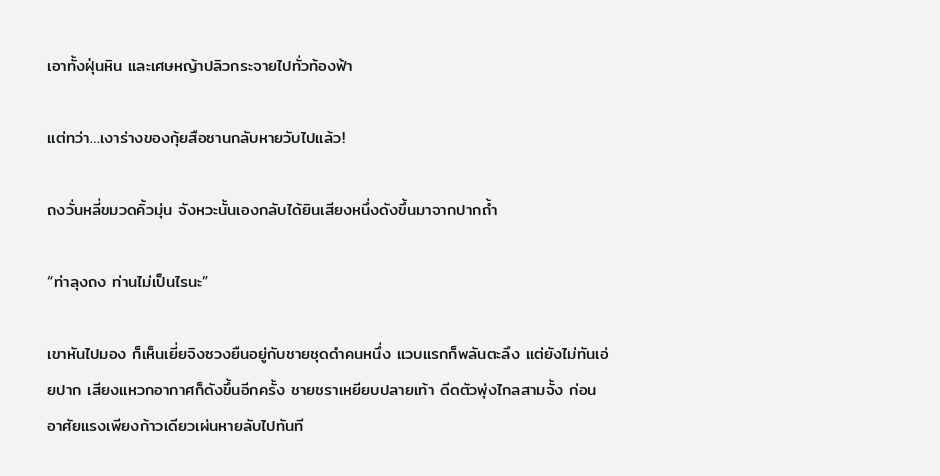เอาทั้งฝุ่นหิน และเศษหญ้าปลิวกระจายไปทั่วท้องฟ้า

แต่ทว่า…เงาร่างของกุ้ยสือซานกลับหายวับไปแล้ว!

ถงวั่นหลี่ขมวดคิ้วมุ่น จังหวะนั้นเองกลับได้ยินเสียงหนึ่งดังขึ้นมาจากปากถ้ำ

“ท่าลุงถง ท่านไม่เป็นไรนะ”

เขาหันไปมอง ก็เห็นเยี่ยจิงซวงยืนอยู่กับชายชุดดำคนหนึ่ง แวบแรกก็พลันตะลึง แต่ยังไม่ทันเอ่ยปาก เสียงแหวกอากาศก็ดังขึ้นอีกครั้ง ชายชราเหยียบปลายเท้า ดีดตัวพุ่งไกลสามจั้ง ก่อนอาศัยแรงเพียงก้าวเดียวเผ่นหายลับไปทันที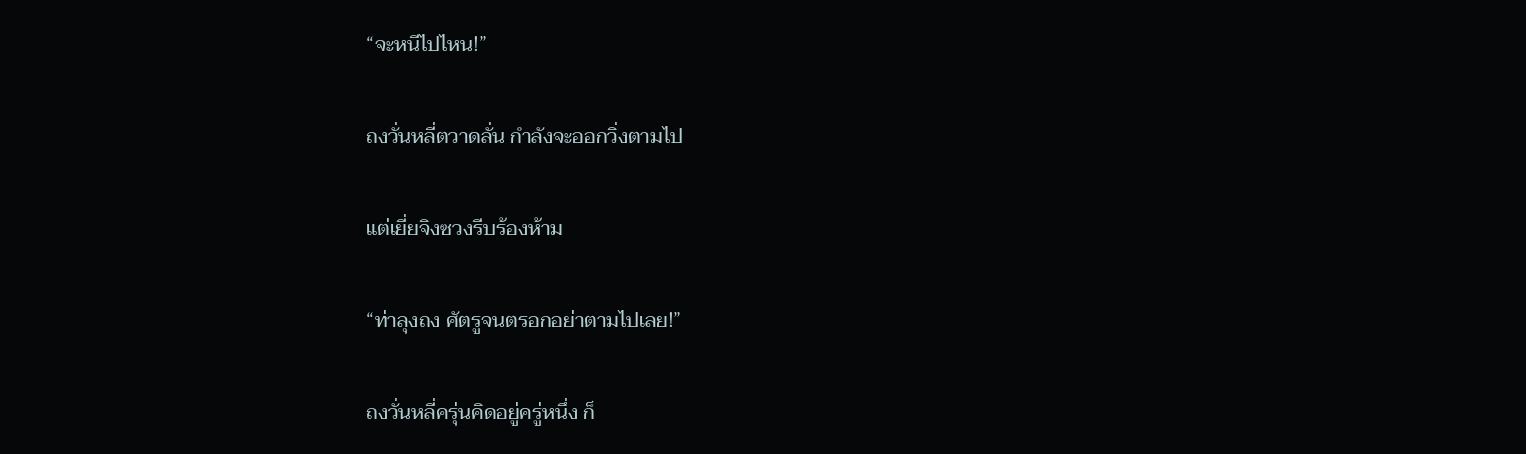“จะหนีไปไหน!”

ถงวั่นหลี่ตวาดลั่น กำลังจะออกวิ่งตามไป

แต่เยี่ยจิงซวงรีบร้องห้าม

“ท่าลุงถง ศัตรูจนตรอกอย่าตามไปเลย!”

ถงวั่นหลี่ครุ่นคิดอยู่ครู่หนึ่ง ก็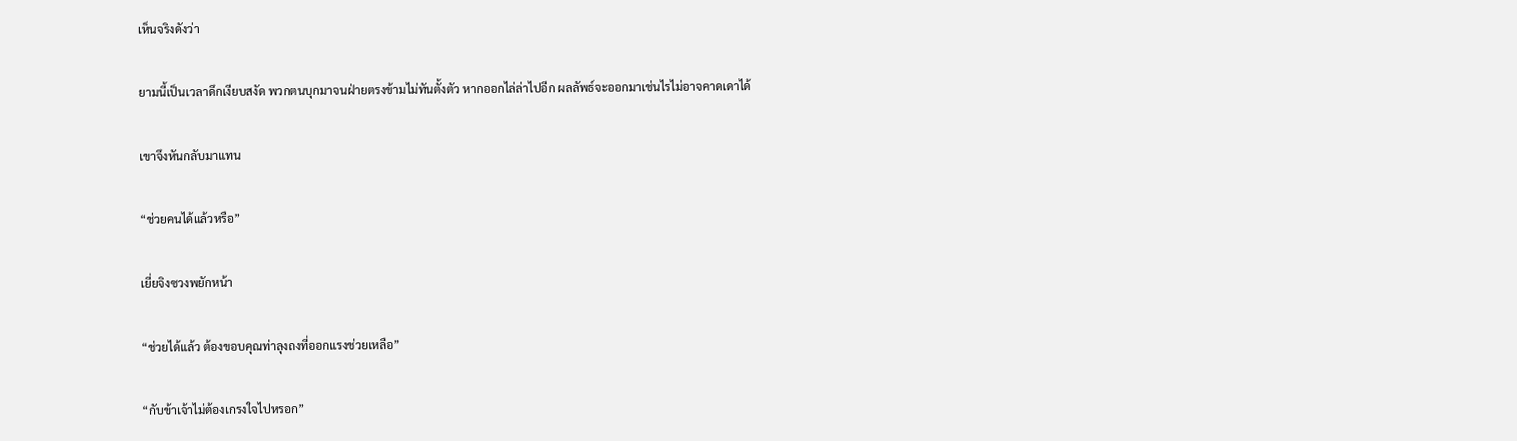เห็นจริงดังว่า

ยามนี้เป็นเวลาดึกเงียบสงัด พวกตนบุกมาจนฝ่ายตรงข้ามไม่ทันตั้งตัว หากออกไล่ล่าไปอีก ผลลัพธ์จะออกมาเช่นไรไม่อาจคาดเดาได้

เขาจึงหันกลับมาแทน

“ช่วยคนได้แล้วหรือ”

เยี่ยจิงซวงพยักหน้า

“ช่วยได้แล้ว ต้องขอบคุณท่าลุงถงที่ออกแรงช่วยเหลือ”

“กับข้าเจ้าไม่ต้องเกรงใจไปหรอก”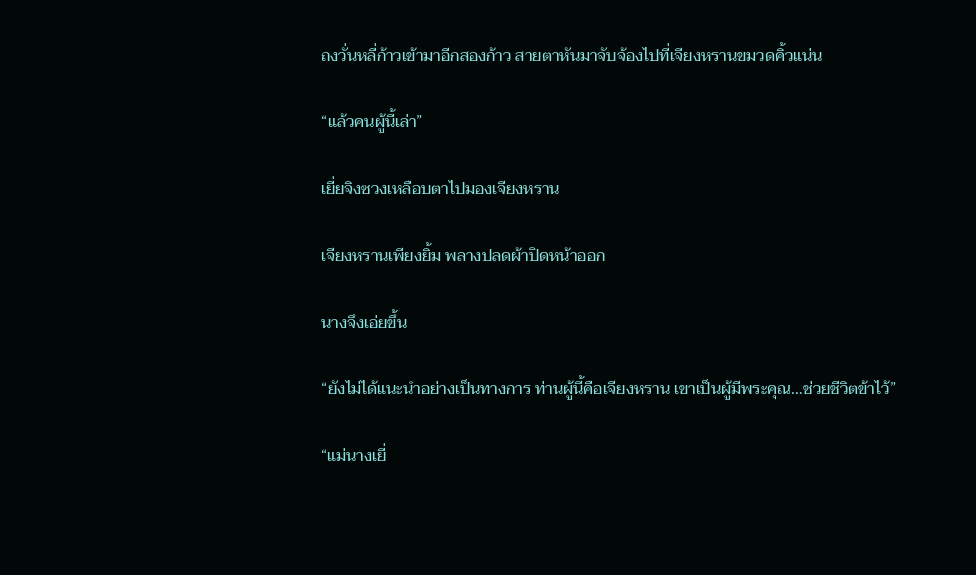ถงวั่นหลี่ก้าวเข้ามาอีกสองก้าว สายตาหันมาจับจ้องไปที่เจียงหรานขมวดคิ้วแน่น

“แล้วคนผู้นี้เล่า”

เยี่ยจิงซวงเหลือบตาไปมองเจียงหราน

เจียงหรานเพียงยิ้ม พลางปลดผ้าปิดหน้าออก

นางจึงเอ่ยขึ้น

“ยังไม่ได้แนะนำอย่างเป็นทางการ ท่านผู้นี้คือเจียงหราน เขาเป็นผู้มีพระคุณ…ช่วยชีวิตข้าไว้”

“แม่นางเยี่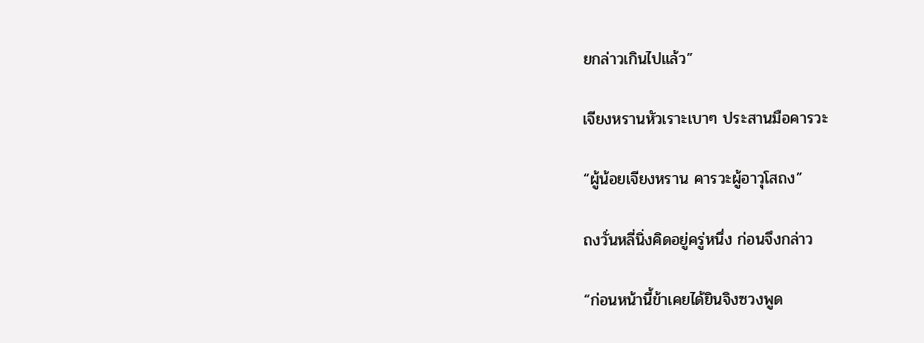ยกล่าวเกินไปแล้ว”

เจียงหรานหัวเราะเบาๆ ประสานมือคารวะ

“ผู้น้อยเจียงหราน คารวะผู้อาวุโสถง”

ถงวั่นหลี่นิ่งคิดอยู่ครู่หนึ่ง ก่อนจึงกล่าว

“ก่อนหน้านี้ข้าเคยได้ยินจิงซวงพูด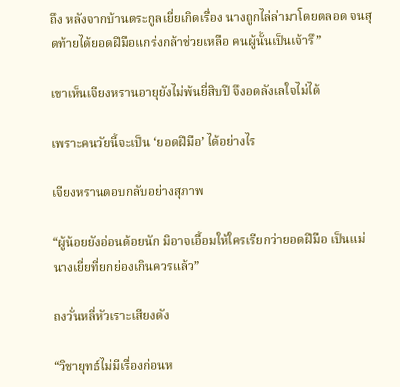ถึง หลังจากบ้านตระกูลเยี่ยเกิดเรื่อง นางถูกไล่ล่ามาโดยตลอด จนสุดท้ายได้ยอดฝีมือแกร่งกล้าช่วยเหลือ คนผู้นั้นเป็นเจ้ารึ”

เขาเห็นเจียงหรานอายุยังไม่พ้นยี่สิบปี จึงอดลังเลใจไม่ได้

เพราะคนวัยนี้จะเป็น ‘ยอดฝีมือ’ ได้อย่างไร

เจียงหรานตอบกลับอย่างสุภาพ

“ผู้น้อยยังอ่อนด้อยนัก มิอาจเอื้อมให้ใครเรียกว่ายอดฝีมือ เป็นแม่นางเยี่ยที่ยกย่องเกินควรแล้ว”

ถงวั่นหลี่หัวเราะเสียงดัง

“วิชายุทธ์ไม่มีเรื่องก่อนห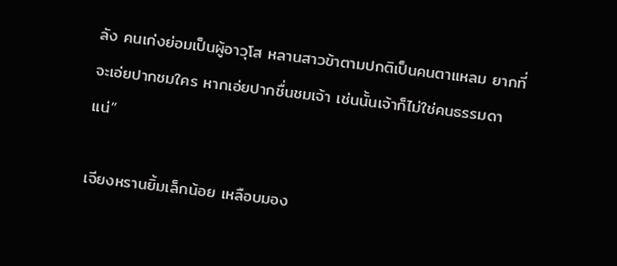ลัง คนเก่งย่อมเป็นผู้อาวุโส หลานสาวข้าตามปกติเป็นคนตาแหลม ยากที่จะเอ่ยปากชมใคร หากเอ่ยปากชื่นชมเจ้า เช่นนั้นเจ้าก็ไม่ใช่คนธรรมดาแน่”

เจียงหรานยิ้มเล็กน้อย เหลือบมอง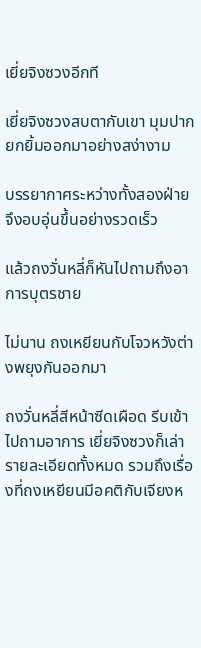เยี่ยจิงซวงอีกที

เยี่ยจิงซวงสบตากับเขา มุมปากยกยิ้มออกมาอย่างสง่างาม

บรรยากาศระหว่างทั้งสองฝ่ายจึงอบอุ่นขึ้นอย่างรวดเร็ว

แล้วถงวั่นหลี่ก็หันไปถามถึงอาการบุตรชาย

ไม่นาน ถงเหยียนกับโจวหวังต่างพยุงกันออกมา

ถงวั่นหลี่สีหน้าซีดเผือด รีบเข้าไปถามอาการ เยี่ยจิงซวงก็เล่ารายละเอียดทั้งหมด รวมถึงเรื่องที่ถงเหยียนมีอคติกับเจียงห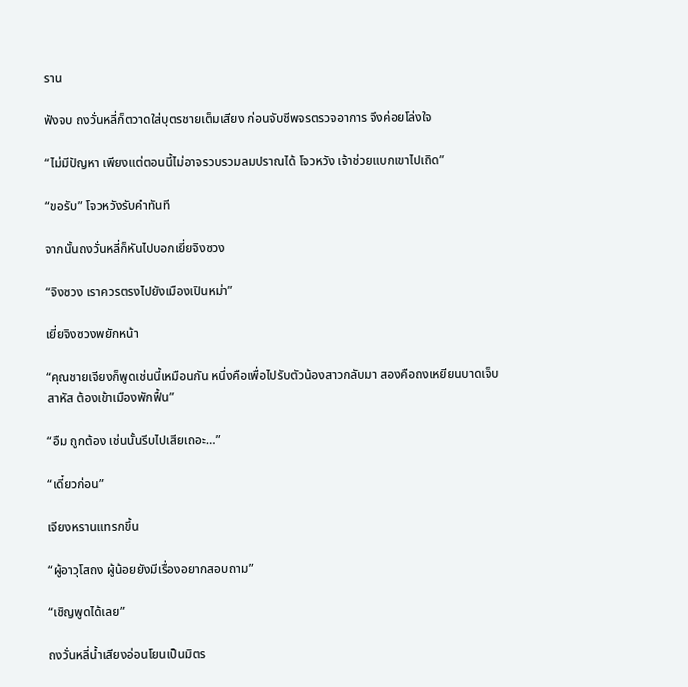ราน

ฟังจบ ถงวั่นหลี่ก็ตวาดใส่บุตรชายเต็มเสียง ก่อนจับชีพจรตรวจอาการ จึงค่อยโล่งใจ

“ไม่มีปัญหา เพียงแต่ตอนนี้ไม่อาจรวบรวมลมปราณได้ โจวหวัง เจ้าช่วยแบกเขาไปเถิด”

“ขอรับ” โจวหวังรับคำทันที

จากนั้นถงวั่นหลี่ก็หันไปบอกเยี่ยจิงซวง

“จิงซวง เราควรตรงไปยังเมืองเปินหม่า”

เยี่ยจิงซวงพยักหน้า

“คุณชายเจียงก็พูดเช่นนี้เหมือนกัน หนึ่งคือเพื่อไปรับตัวน้องสาวกลับมา สองคือถงเหยียนบาดเจ็บสาหัส ต้องเข้าเมืองพักฟื้น”

“อืม ถูกต้อง เช่นนั้นรีบไปเสียเถอะ…”

“เดี๋ยวก่อน”

เจียงหรานแทรกขึ้น

“ผู้อาวุโสถง ผู้น้อยยังมีเรื่องอยากสอบถาม”

“เชิญพูดได้เลย”

ถงวั่นหลี่น้ำเสียงอ่อนโยนเป็นมิตร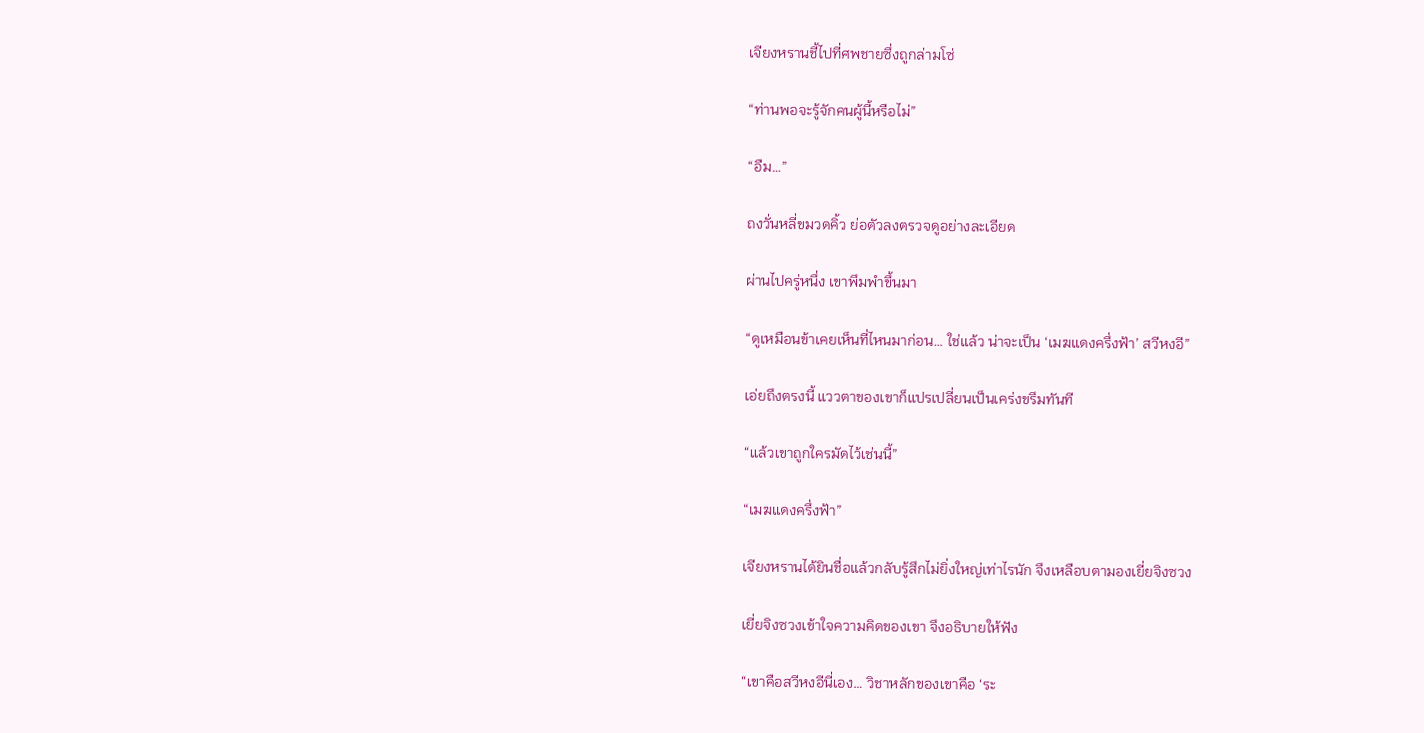เจียงหรานชี้ไปที่ศพชายซึ่งถูกล่ามโซ่

“ท่านพอจะรู้จักคนผู้นี้หรือไม่”

“อืม…”

ถงวั่นหลี่ขมวดคิ้ว ย่อตัวลงตรวจดูอย่างละเอียด

ผ่านไปครู่หนึ่ง เขาพึมพำขึ้นมา

“ดูเหมือนข้าเคยเห็นที่ไหนมาก่อน… ใช่แล้ว น่าจะเป็น ‘เมฆแดงครึ่งฟ้า’ สวีหงอี”

เอ่ยถึงตรงนี้ แววตาของเขาก็แปรเปลี่ยนเป็นเคร่งขรึมทันที

“แล้วเขาถูกใครมัดไว้เช่นนี้”

“เมฆแดงครึ่งฟ้า”

เจียงหรานได้ยินชื่อแล้วกลับรู้สึกไม่ยิ่งใหญ่เท่าไรนัก จึงเหลือบตามองเยี่ยจิงซวง

เยี่ยจิงซวงเข้าใจความคิดของเขา จึงอธิบายให้ฟัง

“เขาคือสวีหงอีนี่เอง… วิชาหลักของเขาคือ ‘ระ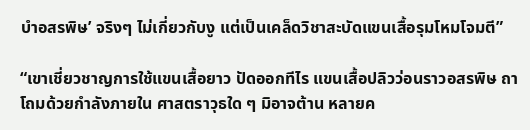บำอสรพิษ’ จริงๆ ไม่เกี่ยวกับงู แต่เป็นเคล็ดวิชาสะบัดแขนเสื้อรุมโหมโจมตี”

“เขาเชี่ยวชาญการใช้แขนเสื้อยาว ปัดออกทีไร แขนเสื้อปลิวว่อนราวอสรพิษ ถาโถมด้วยกำลังภายใน ศาสตราวุธใด ๆ มิอาจต้าน หลายค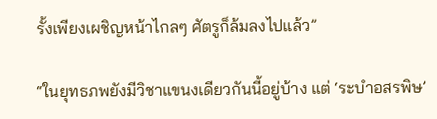รั้งเพียงเผชิญหน้าไกลๆ ศัตรูก็ล้มลงไปแล้ว”

“ในยุทธภพยังมีวิชาแขนงเดียวกันนี้อยู่บ้าง แต่ ‘ระบำอสรพิษ’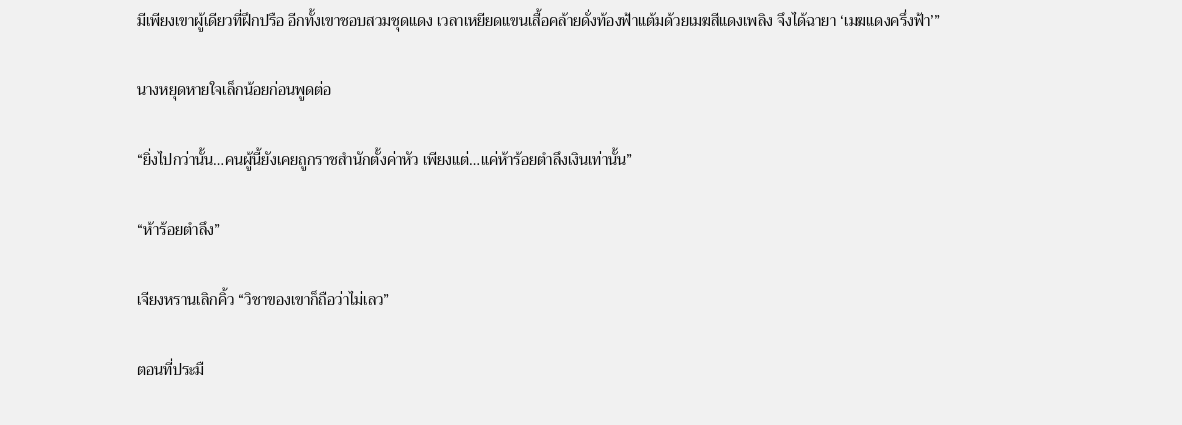มีเพียงเขาผู้เดียวที่ฝึกปรือ อีกทั้งเขาชอบสวมชุดแดง เวลาเหยียดแขนเสื้อคล้ายดั่งท้องฟ้าแต้มด้วยเมฆสีแดงเพลิง จึงได้ฉายา ‘เมฆแดงครึ่งฟ้า’”

นางหยุดหายใจเล็กน้อยก่อนพูดต่อ

“ยิ่งไปกว่านั้น…คนผู้นี้ยังเคยถูกราชสำนักตั้งค่าหัว เพียงแต่…แค่ห้าร้อยตำลึงเงินเท่านั้น”

“ห้าร้อยตำลึง”

เจียงหรานเลิกคิ้ว “วิชาของเขาก็ถือว่าไม่เลว”

ตอนที่ประมื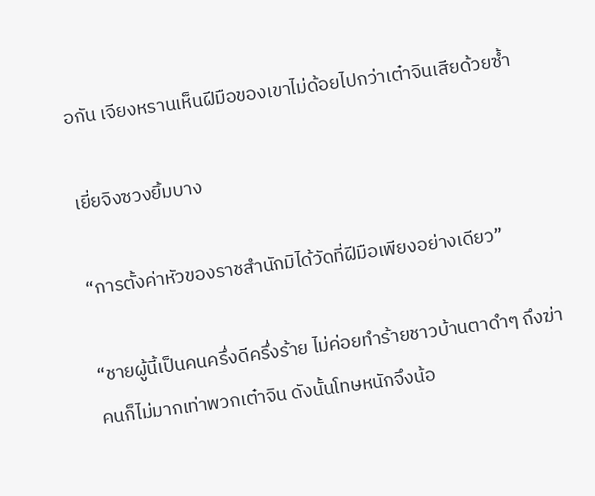อกัน เจียงหรานเห็นฝีมือของเขาไม่ด้อยไปกว่าเต๋าจินเสียด้วยซ้ำ

เยี่ยจิงซวงยิ้มบาง

“การตั้งค่าหัวของราชสำนักมิได้วัดที่ฝีมือเพียงอย่างเดียว”

“ชายผู้นี้เป็นคนครึ่งดีครึ่งร้าย ไม่ค่อยทำร้ายชาวบ้านตาดำๆ ถึงฆ่าคนก็ไม่มากเท่าพวกเต๋าจิน ดังนั้นโทษหนักจึงน้อ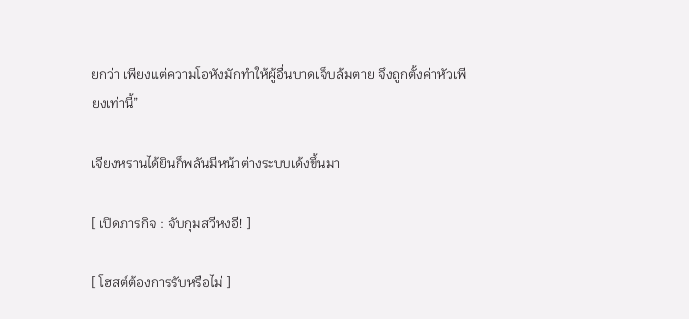ยกว่า เพียงแต่ความโอหังมักทำให้ผู้อื่นบาดเจ็บล้มตาย จึงถูกตั้งค่าหัวเพียงเท่านี้”

เจียงหรานได้ยินก็พลันมีหน้าต่างระบบเด้งขึ้นมา

[ เปิดภารกิจ : จับกุมสวีหงอี! ]

[ โฮสต์ต้องการรับหรือไม่ ]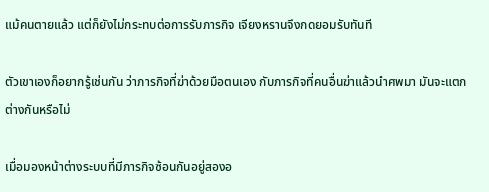แม้คนตายแล้ว แต่ก็ยังไม่กระทบต่อการรับภารกิจ เจียงหรานจึงกดยอมรับทันที

ตัวเขาเองก็อยากรู้เช่นกัน ว่าภารกิจที่ฆ่าด้วยมือตนเอง กับภารกิจที่คนอื่นฆ่าแล้วนำศพมา มันจะแตกต่างกันหรือไม่

เมื่อมองหน้าต่างระบบที่มีภารกิจซ้อนกันอยู่สองอ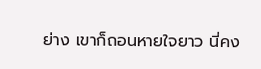ย่าง เขาก็ถอนหายใจยาว นี่คง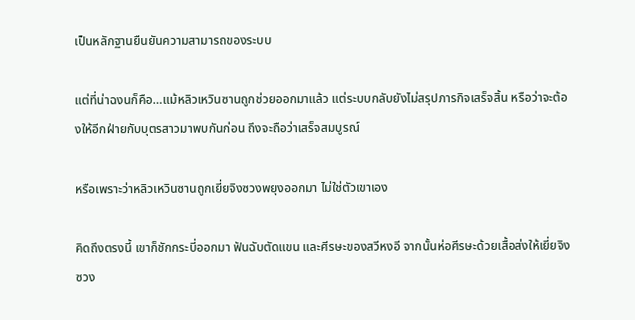เป็นหลักฐานยืนยันความสามารถของระบบ

แต่ที่น่าฉงนก็คือ…แม้หลิวเหวินซานถูกช่วยออกมาแล้ว แต่ระบบกลับยังไม่สรุปภารกิจเสร็จสิ้น หรือว่าจะต้องให้อีกฝ่ายกับบุตรสาวมาพบกันก่อน ถึงจะถือว่าเสร็จสมบูรณ์

หรือเพราะว่าหลิวเหวินซานถูกเยี่ยจิงซวงพยุงออกมา ไม่ใช่ตัวเขาเอง

คิดถึงตรงนี้ เขาก็ชักกระบี่ออกมา ฟันฉับตัดแขน และศีรษะของสวีหงอี จากนั้นห่อศีรษะด้วยเสื้อส่งให้เยี่ยจิงซวง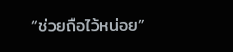“ช่วยถือไว้หน่อย”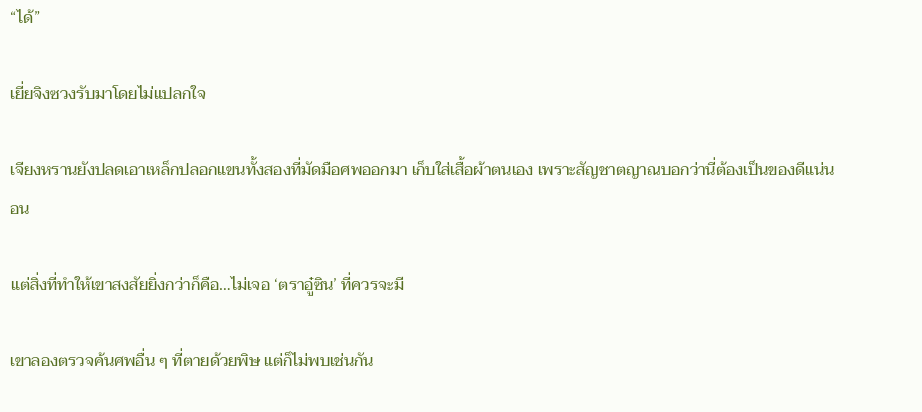“ได้”

เยี่ยจิงซวงรับมาโดยไม่แปลกใจ

เจียงหรานยังปลดเอาเหล็กปลอกแขนทั้งสองที่มัดมือศพออกมา เก็บใส่เสื้อผ้าตนเอง เพราะสัญชาตญาณบอกว่านี่ต้องเป็นของดีแน่นอน

แต่สิ่งที่ทำให้เขาสงสัยยิ่งกว่าก็คือ…ไม่เจอ ‘ตราอู๋ซิน’ ที่ควรจะมี

เขาลองตรวจค้นศพอื่น ๆ ที่ตายด้วยพิษ แต่ก็ไม่พบเช่นกัน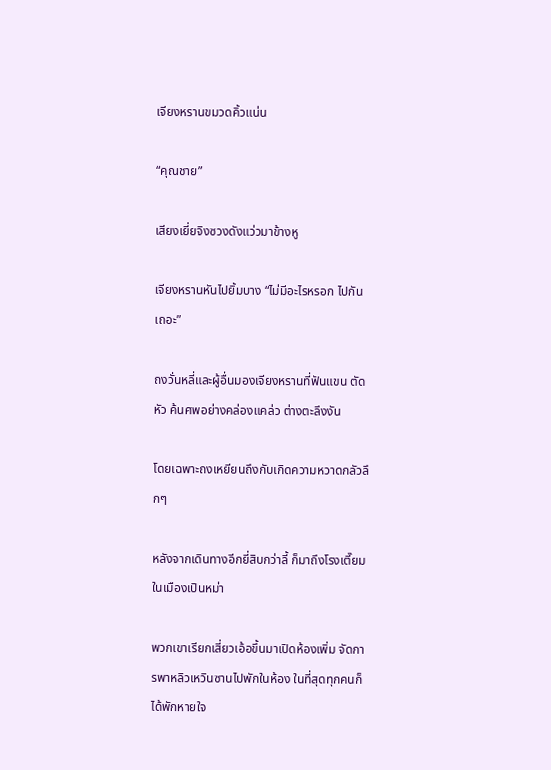เจียงหรานขมวดคิ้วแน่น

“คุณชาย”

เสียงเยี่ยจิงซวงดังแว่วมาข้างหู

เจียงหรานหันไปยิ้มบาง “ไม่มีอะไรหรอก ไปกันเถอะ”

ถงวั่นหลี่และผู้อื่นมองเจียงหรานที่ฟันแขน ตัดหัว ค้นศพอย่างคล่องแคล่ว ต่างตะลึงงัน

โดยเฉพาะถงเหยียนถึงกับเกิดความหวาดกลัวลึกๆ

หลังจากเดินทางอีกยี่สิบกว่าลี้ ก็มาถึงโรงเตี๊ยมในเมืองเปินหม่า

พวกเขาเรียกเสี่ยวเอ้อขึ้นมาเปิดห้องเพิ่ม จัดการพาหลิวเหวินซานไปพักในห้อง ในที่สุดทุกคนก็ได้พักหายใจ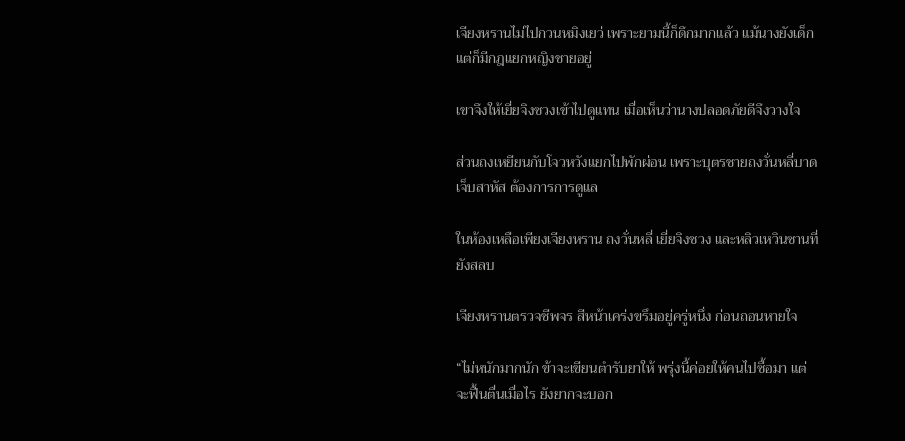เจียงหรานไม่ไปกวนหมิงเยว่ เพราะยามนี้ก็ดึกมากแล้ว แม้นางยังเด็ก แต่ก็มีกฎแยกหญิงชายอยู่

เขาจึงให้เยี่ยจิงซวงเข้าไปดูแทน เมื่อเห็นว่านางปลอดภัยดีจึงวางใจ

ส่วนถงเหยียนกับโจวหวังแยกไปพักผ่อน เพราะบุตรชายถงวั่นหลี่บาดเจ็บสาหัส ต้องการการดูแล

ในห้องเหลือเพียงเจียงหราน ถงวั่นหลี่ เยี่ยจิงซวง และหลิวเหวินซานที่ยังสลบ

เจียงหรานตรวจชีพจร สีหน้าเคร่งขรึมอยู่ครู่หนึ่ง ก่อนถอนหายใจ

“ไม่หนักมากนัก ข้าจะเขียนตำรับยาให้ พรุ่งนี้ค่อยให้คนไปซื้อมา แต่จะฟื้นตื่นเมื่อไร ยังยากจะบอก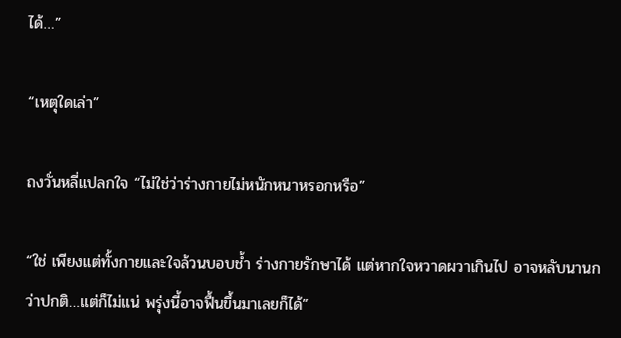ได้…”

“เหตุใดเล่า”

ถงวั่นหลี่แปลกใจ “ไม่ใช่ว่าร่างกายไม่หนักหนาหรอกหรือ”

“ใช่ เพียงแต่ทั้งกายและใจล้วนบอบช้ำ ร่างกายรักษาได้ แต่หากใจหวาดผวาเกินไป อาจหลับนานกว่าปกติ…แต่ก็ไม่แน่ พรุ่งนี้อาจฟื้นขึ้นมาเลยก็ได้”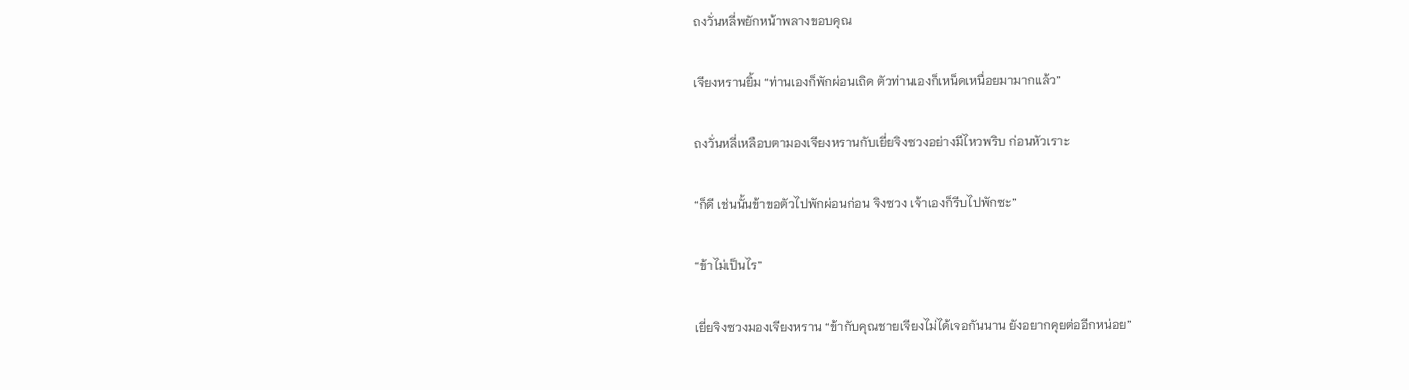ถงวั่นหลี่พยักหน้าพลางขอบคุณ

เจียงหรานยิ้ม “ท่านเองก็พักผ่อนเถิด ตัวท่านเองก็เหน็ดเหนื่อยมามากแล้ว”

ถงวั่นหลี่เหลือบตามองเจียงหรานกับเยี่ยจิงซวงอย่างมีไหวพริบ ก่อนหัวเราะ

“ก็ดี เช่นนั้นข้าขอตัวไปพักผ่อนก่อน จิงซวง เจ้าเองก็รีบไปพักซะ”

“ข้าไม่เป็นไร”

เยี่ยจิงซวงมองเจียงหราน “ข้ากับคุณชายเจียงไม่ได้เจอกันนาน ยังอยากคุยต่ออีกหน่อย”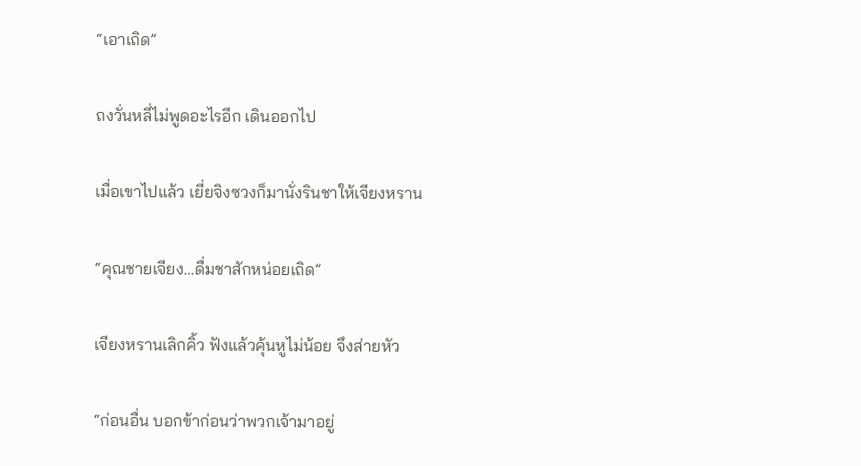“เอาเถิด”

ถงวั่นหลี่ไม่พูดอะไรอีก เดินออกไป

เมื่อเขาไปแล้ว เยี่ยจิงซวงก็มานั่งรินชาให้เจียงหราน

“คุณชายเจียง…ดื่มชาสักหน่อยเถิด”

เจียงหรานเลิกคิ้ว ฟังแล้วคุ้นหูไม่น้อย จึงส่ายหัว

“ก่อนอื่น บอกข้าก่อนว่าพวกเจ้ามาอยู่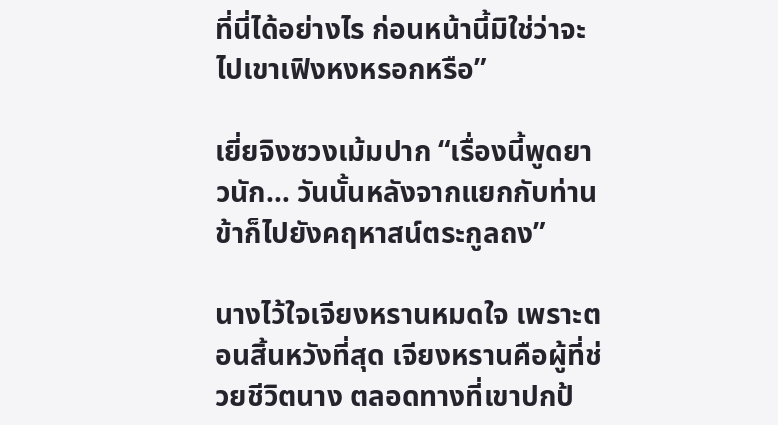ที่นี่ได้อย่างไร ก่อนหน้านี้มิใช่ว่าจะไปเขาเฟิงหงหรอกหรือ”

เยี่ยจิงซวงเม้มปาก “เรื่องนี้พูดยาวนัก… วันนั้นหลังจากแยกกับท่าน ข้าก็ไปยังคฤหาสน์ตระกูลถง”

นางไว้ใจเจียงหรานหมดใจ เพราะตอนสิ้นหวังที่สุด เจียงหรานคือผู้ที่ช่วยชีวิตนาง ตลอดทางที่เขาปกป้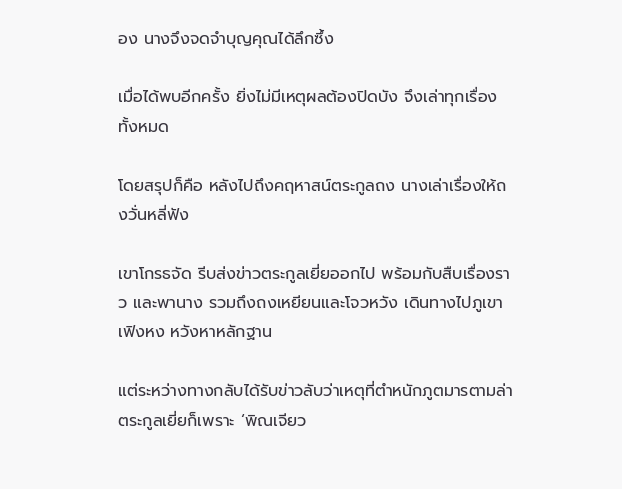อง นางจึงจดจำบุญคุณได้ลึกซึ้ง

เมื่อได้พบอีกครั้ง ยิ่งไม่มีเหตุผลต้องปิดบัง จึงเล่าทุกเรื่องทั้งหมด

โดยสรุปก็คือ หลังไปถึงคฤหาสน์ตระกูลถง นางเล่าเรื่องให้ถงวั่นหลี่ฟัง

เขาโกรธจัด รีบส่งข่าวตระกูลเยี่ยออกไป พร้อมกับสืบเรื่องราว และพานาง รวมถึงถงเหยียนและโจวหวัง เดินทางไปภูเขาเฟิงหง หวังหาหลักฐาน

แต่ระหว่างทางกลับได้รับข่าวลับว่าเหตุที่ตำหนักภูตมารตามล่าตระกูลเยี่ยก็เพราะ ‘พิณเจียว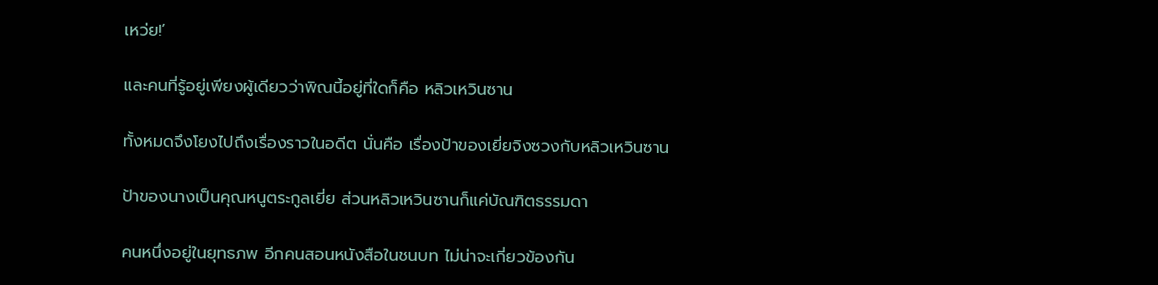เหว่ย!’

และคนที่รู้อยู่เพียงผู้เดียวว่าพิณนี้อยู่ที่ใดก็คือ หลิวเหวินซาน

ทั้งหมดจึงโยงไปถึงเรื่องราวในอดีต นั่นคือ เรื่องป้าของเยี่ยจิงซวงกับหลิวเหวินซาน

ป้าของนางเป็นคุณหนูตระกูลเยี่ย ส่วนหลิวเหวินซานก็แค่บัณฑิตธรรมดา

คนหนึ่งอยู่ในยุทธภพ อีกคนสอนหนังสือในชนบท ไม่น่าจะเกี่ยวข้องกัน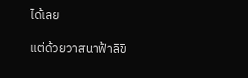ได้เลย

แต่ด้วยวาสนาฟ้าลิขิ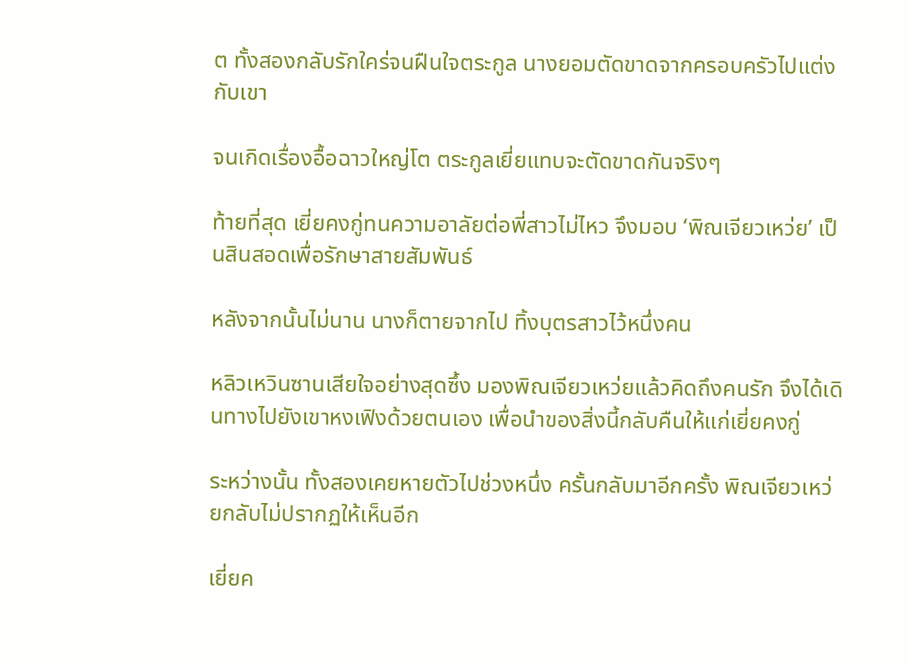ต ทั้งสองกลับรักใคร่จนฝืนใจตระกูล นางยอมตัดขาดจากครอบครัวไปแต่งกับเขา

จนเกิดเรื่องอื้อฉาวใหญ่โต ตระกูลเยี่ยแทบจะตัดขาดกันจริงๆ

ท้ายที่สุด เยี่ยคงกู่ทนความอาลัยต่อพี่สาวไม่ไหว จึงมอบ ‘พิณเจียวเหว่ย’ เป็นสินสอดเพื่อรักษาสายสัมพันธ์

หลังจากนั้นไม่นาน นางก็ตายจากไป ทิ้งบุตรสาวไว้หนึ่งคน

หลิวเหวินซานเสียใจอย่างสุดซึ้ง มองพิณเจียวเหว่ยแล้วคิดถึงคนรัก จึงได้เดินทางไปยังเขาหงเฟิงด้วยตนเอง เพื่อนำของสิ่งนี้กลับคืนให้แก่เยี่ยคงกู่

ระหว่างนั้น ทั้งสองเคยหายตัวไปช่วงหนึ่ง ครั้นกลับมาอีกครั้ง พิณเจียวเหว่ยกลับไม่ปรากฏให้เห็นอีก

เยี่ยค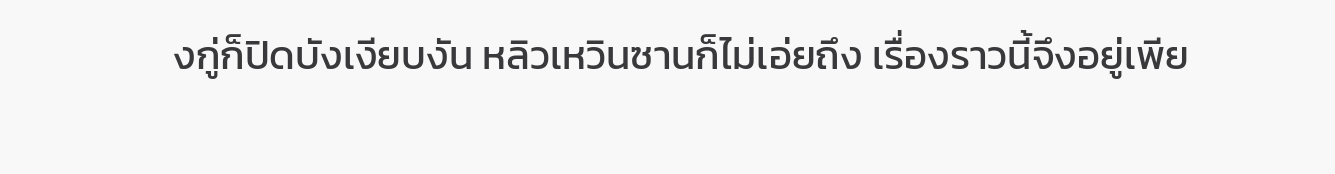งกู่ก็ปิดบังเงียบงัน หลิวเหวินซานก็ไม่เอ่ยถึง เรื่องราวนี้จึงอยู่เพีย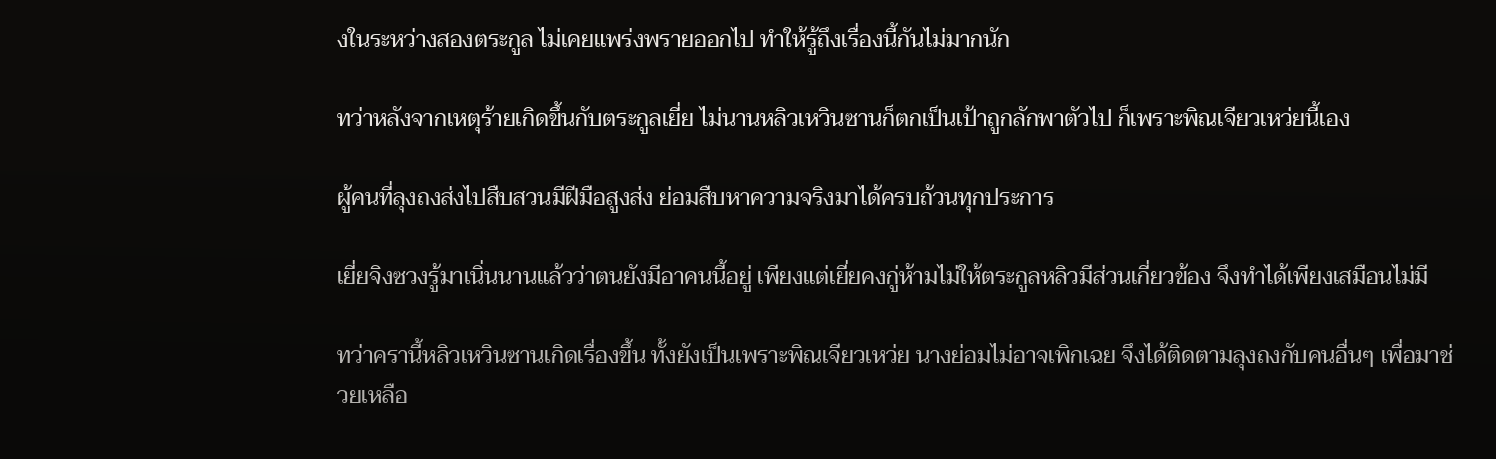งในระหว่างสองตระกูล ไม่เคยแพร่งพรายออกไป ทำให้รู้ถึงเรื่องนี้กันไม่มากนัก

ทว่าหลังจากเหตุร้ายเกิดขึ้นกับตระกูลเยี่ย ไม่นานหลิวเหวินซานก็ตกเป็นเป้าถูกลักพาตัวไป ก็เพราะพิณเจียวเหว่ยนี้เอง

ผู้คนที่ลุงถงส่งไปสืบสวนมีฝีมือสูงส่ง ย่อมสืบหาความจริงมาได้ครบถ้วนทุกประการ

เยี่ยจิงซวงรู้มาเนิ่นนานแล้วว่าตนยังมีอาคนนี้อยู่ เพียงแต่เยี่ยคงกู่ห้ามไม่ให้ตระกูลหลิวมีส่วนเกี่ยวข้อง จึงทำได้เพียงเสมือนไม่มี

ทว่าครานี้หลิวเหวินซานเกิดเรื่องขึ้น ทั้งยังเป็นเพราะพิณเจียวเหว่ย นางย่อมไม่อาจเพิกเฉย จึงได้ติดตามลุงถงกับคนอื่นๆ เพื่อมาช่วยเหลือ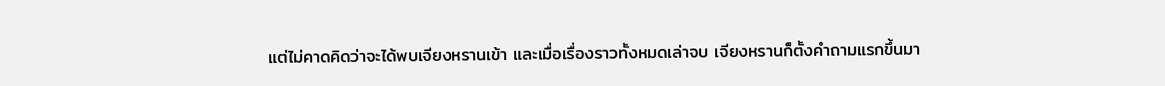แต่ไม่คาดคิดว่าจะได้พบเจียงหรานเข้า และเมื่อเรื่องราวทั้งหมดเล่าจบ เจียงหรานก็ตั้งคำถามแรกขึ้นมา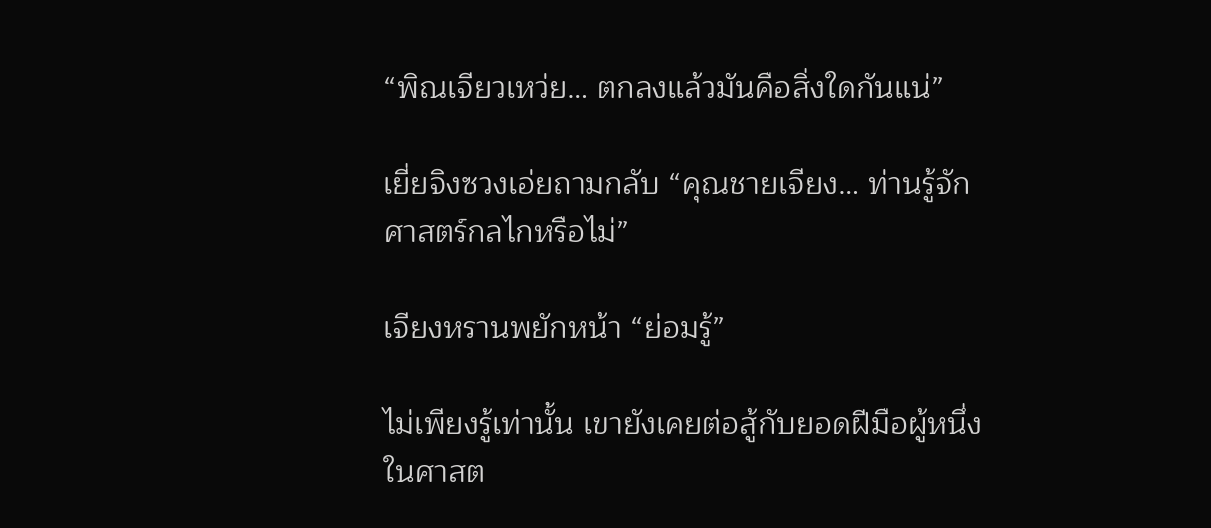“พิณเจียวเหว่ย… ตกลงแล้วมันคือสิ่งใดกันแน่”

เยี่ยจิงซวงเอ่ยถามกลับ “คุณชายเจียง… ท่านรู้จักศาสตร์กลไกหรือไม่”

เจียงหรานพยักหน้า “ย่อมรู้”

ไม่เพียงรู้เท่านั้น เขายังเคยต่อสู้กับยอดฝีมือผู้หนึ่งในศาสต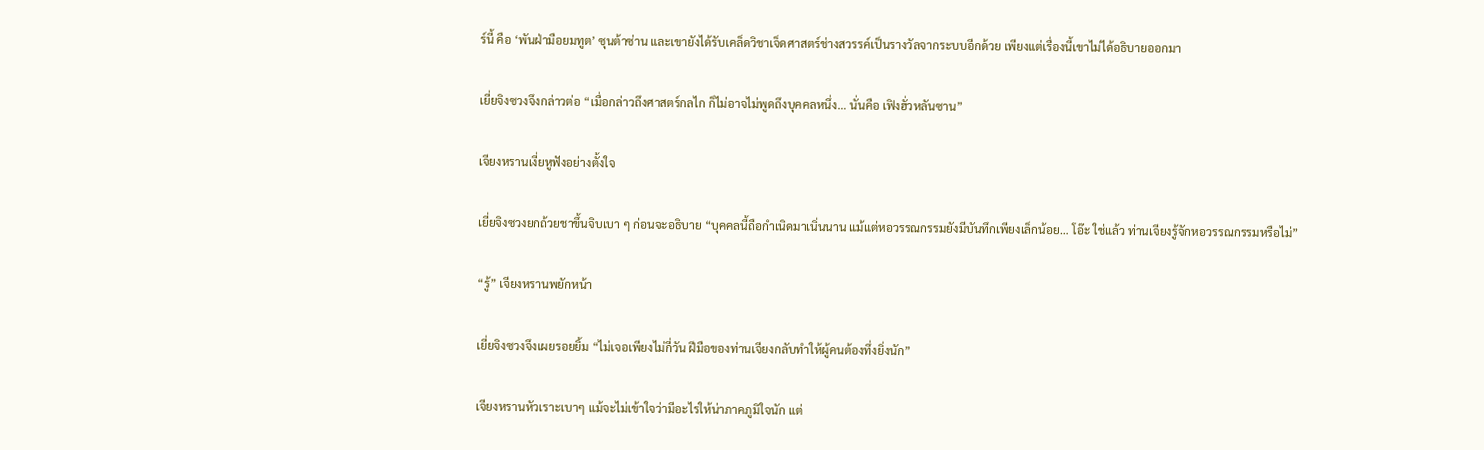ร์นี้ คือ ‘พันฝ่ามือยมทูต’ ซุนต้าซ่าน และเขายังได้รับเคล็ดวิชาเจ็ดศาสตร์ช่างสวรรค์เป็นรางวัลจากระบบอีกด้วย เพียงแต่เรื่องนี้เขาไม่ได้อธิบายออกมา

เยี่ยจิงซวงจึงกล่าวต่อ “เมื่อกล่าวถึงศาสตร์กลไก ก็ไม่อาจไม่พูดถึงบุคคลหนึ่ง… นั่นคือ เฟิงฮั่วหลันซาน”

เจียงหรานเงี่ยหูฟังอย่างตั้งใจ

เยี่ยจิงซวงยกถ้วยชาขึ้นจิบเบา ๆ ก่อนจะอธิบาย “บุคคลนี้ถือกำเนิดมาเนิ่นนาน แม้แต่หอวรรณกรรมยังมีบันทึกเพียงเล็กน้อย… โอ๊ะ ใช่แล้ว ท่านเจียงรู้จักหอวรรณกรรมหรือไม่”

“รู้” เจียงหรานพยักหน้า

เยี่ยจิงซวงจึงเผยรอยยิ้ม “ไม่เจอเพียงไม่กี่วัน ฝีมือของท่านเจียงกลับทำให้ผู้คนต้องทึ่งยิ่งนัก”

เจียงหรานหัวเราะเบาๆ แม้จะไม่เข้าใจว่ามีอะไรให้น่าภาคภูมิใจนัก แต่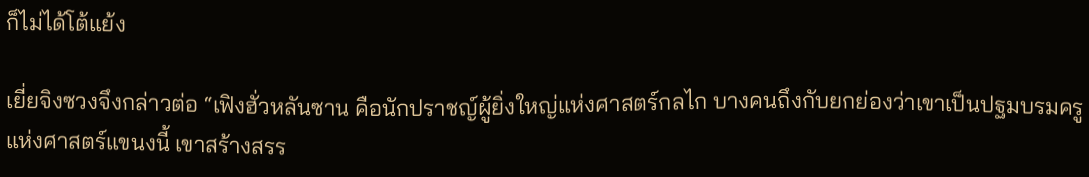ก็ไม่ได้โต้แย้ง

เยี่ยจิงซวงจึงกล่าวต่อ “เฟิงฮั่วหลันซาน คือนักปราชญ์ผู้ยิ่งใหญ่แห่งศาสตร์กลไก บางคนถึงกับยกย่องว่าเขาเป็นปฐมบรมครูแห่งศาสตร์แขนงนี้ เขาสร้างสรร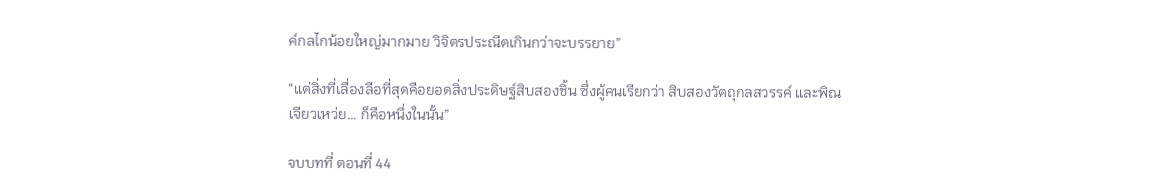ค์กลไกน้อยใหญ่มากมาย วิจิตรประณีตเกินกว่าจะบรรยาย”

“แต่สิ่งที่เลื่องลือที่สุดคือยอดสิ่งประดิษฐ์สิบสองชิ้น ซึ่งผู้คนเรียกว่า สิบสองวัตถุกลสวรรค์ และพิณเจียวเหว่ย… ก็คือหนึ่งในนั้น”

จบบทที่ ตอนที่ 44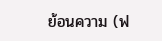ย้อนความ (ฟ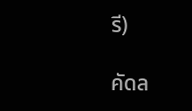รี)

คัดล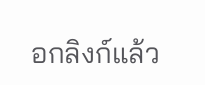อกลิงก์แล้ว